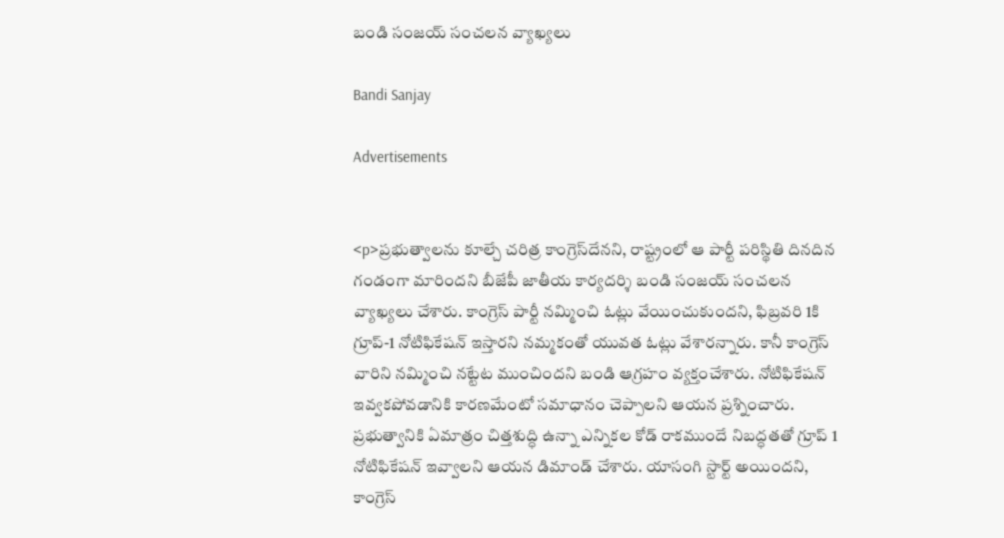బండి సంజయ్ సంచలన వ్యాఖ్యలు

Bandi Sanjay

Advertisements


<p>ప్రభుత్వాలను కూల్చే చరిత్ర కాంగ్రెస్‌దేనని, రాష్ట్రంలో ఆ పార్టీ పరిస్థితి దినదిన గండంగా మారిందని బీజేపీ జాతీయ కార్యదర్శి బండి సంజయ్ సంచలన వ్యాఖ్యలు చేశారు. కాంగ్రెస్ పార్టీ నమ్మించి ఓట్లు వేయించుకుందని, ఫిబ్రవరి 1కి గ్రూప్-1 నోటిఫికేషన్ ఇస్తారని నమ్మకంతో యువత ఓట్లు వేశారన్నారు. కానీ కాంగ్రెస్ వారిని నమ్మించి నట్టేట ముంచిందని బండి ఆగ్రహం వ్యక్తంచేశారు. నోటిఫికేషన్ ఇవ్వకపోవడానికి కారణమేంటో సమాధానం చెప్పాలని ఆయన ప్రశ్నించారు. ప్రభుత్వానికి ఏమాత్రం చిత్తశుద్ధి ఉన్నా ఎన్నికల కోడ్ రాకముందే నిబద్ధతతో గ్రూప్ 1 నోటిఫికేషన్ ఇవ్వాలని ఆయన డిమాండ్ చేశారు. యాసంగి స్టార్ట్ అయిందని, కాంగ్రెస్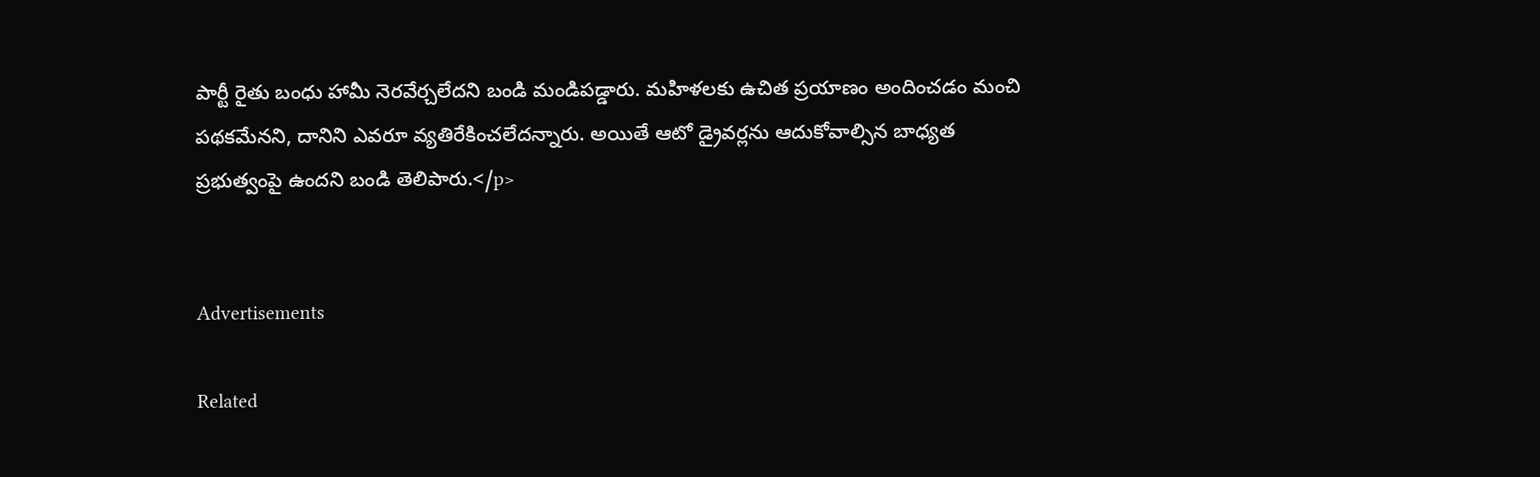పార్టీ రైతు బంధు హామీ నెరవేర్చలేదని బండి మండిపడ్డారు. మహిళలకు ఉచిత ప్రయాణం అందించడం మంచి పథకమేనని, దానిని ఎవరూ వ్యతిరేకించలేదన్నారు. అయితే ఆటో డ్రైవర్లను ఆదుకోవాల్సిన బాధ్యత ప్రభుత్వంపై ఉందని బండి తెలిపారు.</p>


Advertisements

Related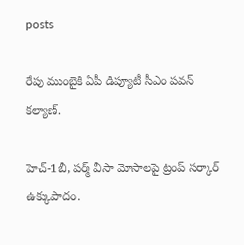posts

రేపు ముంబైకి ఏపీ డిప్యూటీ సీఎం పవన్ కల్యాణ్‌.

హెచ్-1బీ, పర్మ్ వీసా మోసాలపై ట్రంప్ సర్కార్ ఉక్కుపాదం.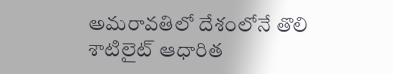అమరావతిలో దేశంలోనే తొలి శాటిలైట్ ఆధారిత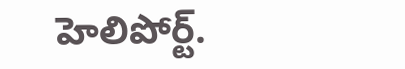హెలిపోర్ట్.